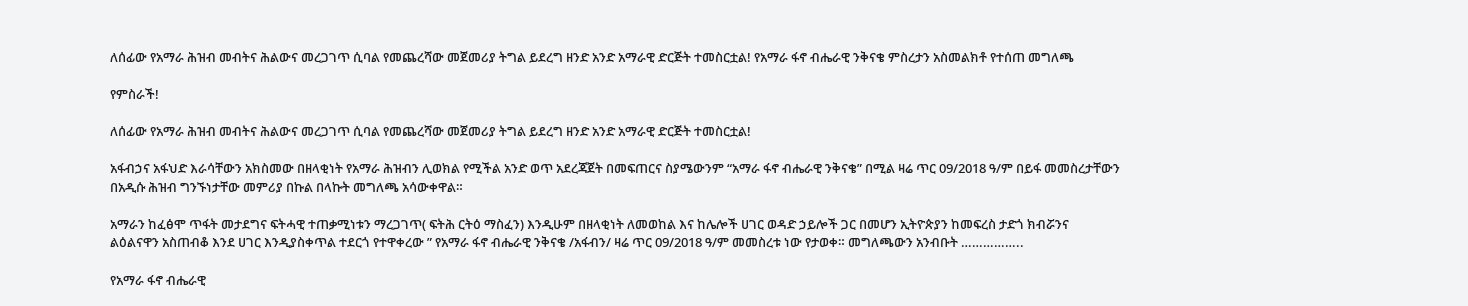ለሰፊው የአማራ ሕዝብ መብትና ሕልውና መረጋገጥ ሲባል የመጨረሻው መጀመሪያ ትግል ይደረግ ዘንድ አንድ አማራዊ ድርጅት ተመስርቷል! የአማራ ፋኖ ብሔራዊ ንቅናቄ ምስረታን አስመልክቶ የተሰጠ መግለጫ

የምስራች!

ለሰፊው የአማራ ሕዝብ መብትና ሕልውና መረጋገጥ ሲባል የመጨረሻው መጀመሪያ ትግል ይደረግ ዘንድ አንድ አማራዊ ድርጅት ተመስርቷል!

አፋብኃና አፋህድ እራሳቸውን አክስመው በዘላቂነት የአማራ ሕዝብን ሊወክል የሚችል አንድ ወጥ አደረጃጀት በመፍጠርና ስያሜውንም “አማራ ፋኖ ብሔራዊ ንቅናቄ” በሚል ዛሬ ጥር 09/2018 ዓ/ም በይፋ መመስረታቸውን በአዲሱ ሕዝብ ግንኙነታቸው መምሪያ በኩል በላኩት መግለጫ አሳውቀዋል።

አማራን ከፈፅሞ ጥፋት መታደግና ፍትሓዊ ተጠቃሚነቱን ማረጋገጥ( ፍትሕ ርትዕ ማስፈን) እንዲሁም በዘላቂነት ለመወከል እና ከሌሎች ሀገር ወዳድ ኃይሎች ጋር በመሆን ኢትዮጵያን ከመፍረስ ታድጎ ክብሯንና ልዕልናዋን አስጠብቆ እንደ ሀገር እንዲያስቀጥል ተደርጎ የተዋቀረው ” የአማራ ፋኖ ብሔራዊ ንቅናቄ /አፋብን/ ዛሬ ጥር 09/2018 ዓ/ም መመስረቱ ነው የታወቀ። መግለጫውን አንብቡት ……………..

የአማራ ፋኖ ብሔራዊ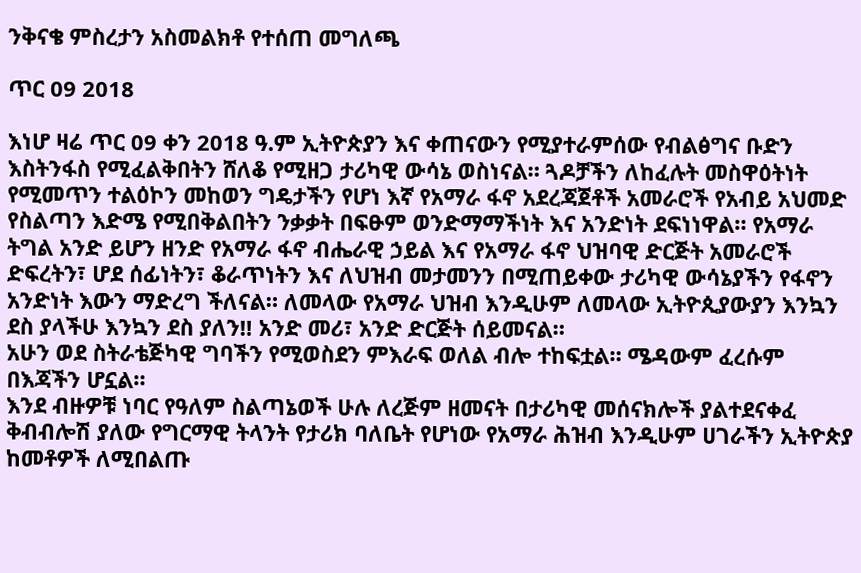ንቅናቄ ምስረታን አስመልክቶ የተሰጠ መግለጫ

ጥር 09 2018

እነሆ ዛሬ ጥር 09 ቀን 2018 ዓ.ም ኢትዮጵያን እና ቀጠናውን የሚያተራምሰው የብልፅግና ቡድን እስትንፋስ የሚፈልቅበትን ሸለቆ የሚዘጋ ታሪካዊ ውሳኔ ወስነናል። ጓዶቻችን ለከፈሉት መስዋዕትነት የሚመጥን ተልዕኮን መከወን ግዴታችን የሆነ እኛ የአማራ ፋኖ አደረጃጀቶች አመራሮች የአብይ አህመድ የስልጣን እድሜ የሚበቅልበትን ንቃቃት በፍፁም ወንድማማችነት እና አንድነት ደፍነነዋል። የአማራ ትግል አንድ ይሆን ዘንድ የአማራ ፋኖ ብሔራዊ ኃይል እና የአማራ ፋኖ ህዝባዊ ድርጅት አመራሮች ድፍረትን፣ ሆደ ሰፊነትን፣ ቆራጥነትን እና ለህዝብ መታመንን በሚጠይቀው ታሪካዊ ውሳኔያችን የፋኖን አንድነት እውን ማድረግ ችለናል። ለመላው የአማራ ህዝብ እንዲሁም ለመላው ኢትዮጲያውያን እንኳን ደስ ያላችሁ እንኳን ደስ ያለን‼ አንድ መሪ፣ አንድ ድርጅት ሰይመናል።
አሁን ወደ ስትራቴጅካዊ ግባችን የሚወስደን ምእራፍ ወለል ብሎ ተከፍቷል። ሜዳውም ፈረሱም በእጃችን ሆኗል።
እንደ ብዙዎቹ ነባር የዓለም ስልጣኔወች ሁሉ ለረጅም ዘመናት በታሪካዊ መሰናክሎች ያልተደናቀፈ ቅብብሎሽ ያለው የግርማዊ ትላንት የታሪክ ባለቤት የሆነው የአማራ ሕዝብ እንዲሁም ሀገራችን ኢትዮጵያ ከመቶዎች ለሚበልጡ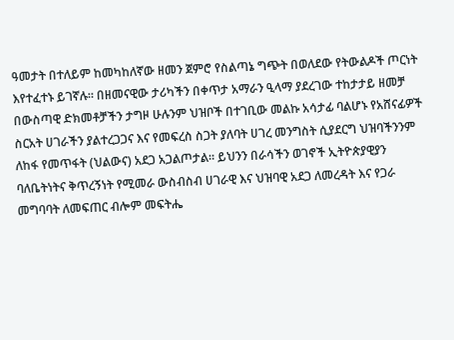ዓመታት በተለይም ከመካከለኛው ዘመን ጀምሮ የስልጣኔ ግጭት በወለደው የትውልዶች ጦርነት እየተፈተኑ ይገኛሉ። በዘመናዊው ታሪካችን በቀጥታ አማራን ዒላማ ያደረገው ተከታታይ ዘመቻ በውስጣዊ ድክመቶቻችን ታግዞ ሁሉንም ህዝቦች በተገቢው መልኩ አሳታፊ ባልሆኑ የአሸናፊዎች ስርአት ሀገራችን ያልተረጋጋና እና የመፍረስ ስጋት ያለባት ሀገረ መንግስት ሲያደርግ ህዝባችንንም ለከፋ የመጥፋት (ህልውና) አደጋ አጋልጦታል። ይህንን በራሳችን ወገኖች ኢትዮጵያዊያን ባለቤትነትና ቅጥረኝነት የሚመራ ውስብስብ ሀገራዊ እና ህዝባዊ አደጋ ለመረዳት እና የጋራ መግባባት ለመፍጠር ብሎም መፍትሔ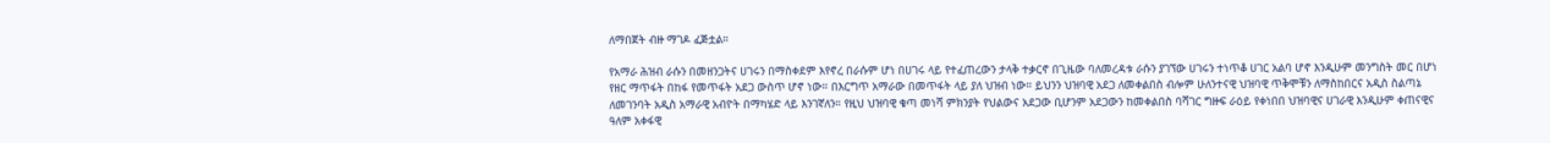ለማበጀት ብዙ ማገዶ ፈጅቷል።

የአማራ ሕዝብ ራሱን በመዘንጋትና ሀገሩን በማስቀደም እየኖረ በራሱም ሆነ በሀገሩ ላይ የተፈጠረውን ታላቅ ተቃርኖ በጊዜው ባለመረዳቱ ራሱን ያገኘው ሀገሩን ተነጥቆ ሀገር አልባ ሆኖ እንዲሁም መንግስት መር በሆነ የዘር ማጥፋት በከፋ የመጥፋት አደጋ ውስጥ ሆኖ ነው። በእርግጥ አማራው በመጥፋት ላይ ያለ ህዝብ ነው። ይህንን ህዝባዊ አደጋ ለመቀልበስ ብሎም ሁለንተናዊ ህዝባዊ ጥቅሞቹን ለማስከበርና አዲስ ስልጣኔ ለመገንባት አዲስ አማራዊ አብዮት በማካሄድ ላይ እንገኛለን። የዚህ ህዝባዊ ቁጣ መነሻ ምክንያት የህልውና አደጋው ቢሆንም አደጋውን ከመቀልበስ ባሻገር ግዙፍ ራዕይ የቀነበበ ህዝባዊና ሀገራዊ እንዲሁም ቀጠናዊና ዓለም አቀፋዊ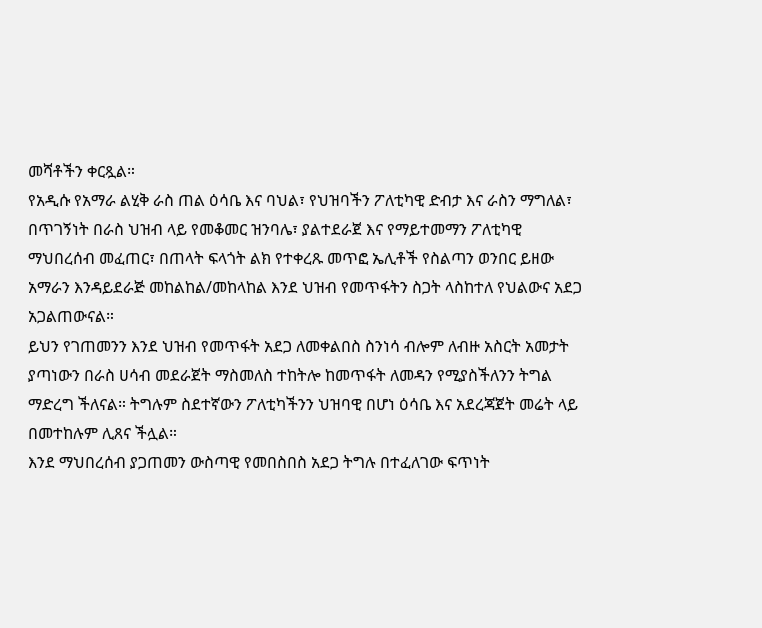መሻቶችን ቀርጿል።
የአዲሱ የአማራ ልሂቅ ራስ ጠል ዕሳቤ እና ባህል፣ የህዝባችን ፖለቲካዊ ድብታ እና ራስን ማግለል፣ በጥገኝነት በራስ ህዝብ ላይ የመቆመር ዝንባሌ፣ ያልተደራጀ እና የማይተመማን ፖለቲካዊ ማህበረሰብ መፈጠር፣ በጠላት ፍላጎት ልክ የተቀረጹ መጥፎ ኤሊቶች የስልጣን ወንበር ይዘው አማራን እንዳይደራጅ መከልከል/መከላከል እንደ ህዝብ የመጥፋትን ስጋት ላስከተለ የህልውና አደጋ አጋልጠውናል።
ይህን የገጠመንን እንደ ህዝብ የመጥፋት አደጋ ለመቀልበስ ስንነሳ ብሎም ለብዙ አስርት አመታት ያጣነውን በራስ ሀሳብ መደራጀት ማስመለስ ተከትሎ ከመጥፋት ለመዳን የሚያስችለንን ትግል ማድረግ ችለናል። ትግሉም ስደተኛውን ፖለቲካችንን ህዝባዊ በሆነ ዕሳቤ እና አደረጃጀት መሬት ላይ በመተከሉም ሊጸና ችሏል።
እንደ ማህበረሰብ ያጋጠመን ውስጣዊ የመበስበስ አደጋ ትግሉ በተፈለገው ፍጥነት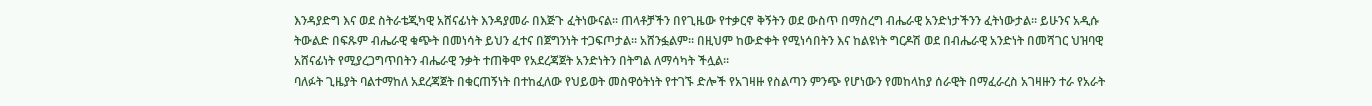እንዳያድግ እና ወደ ስትራቴጂካዊ አሸናፊነት እንዳያመራ በእጅጉ ፈትነውናል፡፡ ጠላቶቻችን በየጊዜው የተቃርኖ ቅኝትን ወደ ውስጥ በማስረግ ብሔራዊ አንድነታችንን ፈትነውታል። ይሁንና አዲሱ ትውልድ በፍጹም ብሔራዊ ቁጭት በመነሳት ይህን ፈተና በጀግንነት ተጋፍጦታል። አሸንፏልም። በዚህም ከውድቀት የሚነሳበትን እና ከልዩነት ግርዶሽ ወደ በብሔራዊ አንድነት በመሻገር ህዝባዊ አሸናፊነት የሚያረጋግጥበትን ብሔራዊ ንቃት ተጠቅሞ የአደረጃጀት አንድነትን በትግል ለማሳካት ችሏል።
ባለፉት ጊዜያት ባልተማከለ አደረጃጀት በቁርጠኝነት በተከፈለው የህይወት መስዋዕትነት የተገኙ ድሎች የአገዛዙ የስልጣን ምንጭ የሆነውን የመከላከያ ሰራዊት በማፈራረስ አገዛዙን ተራ የአራት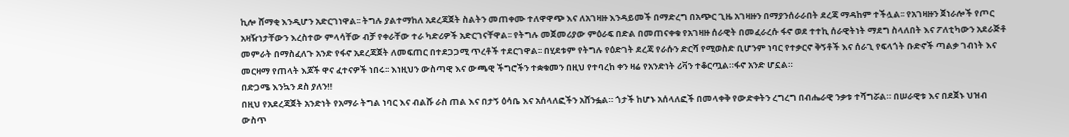ኪሎ ሸማቂ እንዲሆን አድርገነዋል፡፡ ትግሉ ያልተማከለ አደረጃጀት ስልትን መጠቀሙ ተለዋዋጭ እና ለአገዛዙ እንዳይመች በማድረግ በአጭር ጊዜ አገዛዙን በማያንሰራራበት ደረጃ ማዳከም ተችሏል፡፡ የአገዛዙን ጀነራሎች የጦር አዛዥነታቸውን እረስተው ምላሳቸው ብቻ የቀራቸው ተራ ካድሪዎች አድርገናቸዋል፡፡ የትግሉ መጀመሪያው ምዕራፍ በድል በመጠናቀቁ የአገዛዙ ሰራዊት በመፈራረሱ ፋኖ ወደ ተተኪ ሰራዊትነት ማደግ ስላለበት እና ፖለቲካውን አደራጅቶ መምራት በማስፈለጉ አንድ የፋኖ አደረጃጀት ለመፍጠር በተደጋጋሚ ጥረቶች ተደርገዋል፡፡ በሂደቱም የትግሉ የዕድገት ደረጃ የራሱን ድርሻ የሚወስድ ቢሆንም ነባር የተቃርኖ ቅኝቶች እና ሰራጊ የፍላጎት ቡድኖች ጣልቃ ገብነት እና መርዛማ የጠላት እጆች ዋና ፈተናዎች ነበሩ፡፡ እነዚህን ውስጣዊ እና ውጫዊ ችግሮችን ተቋቁመን በዚህ የተባረከ ቀን ዛሬ የአንድነት ሪቫን ተቆርጧል።ፋኖ አንድ ሆኗል።
በድጋሜ እንኳን ደስ ያለን‼
በዚህ የአደረጃጀት አንድነት የአማራ ትግል ነባር እና ብልሹ ራስ ጠል እና በታኝ ዕሳቤ እና አሰላለፎችን አሸንፏል። ጎታች ከሆኑ አሰላለፎች በመላቀቅ የውድቀትን ረግረግ በብሔራዊ ንቃቱ ተሻግሯል። በሠራዊቱ እና በደጀኑ ህዝብ ውስጥ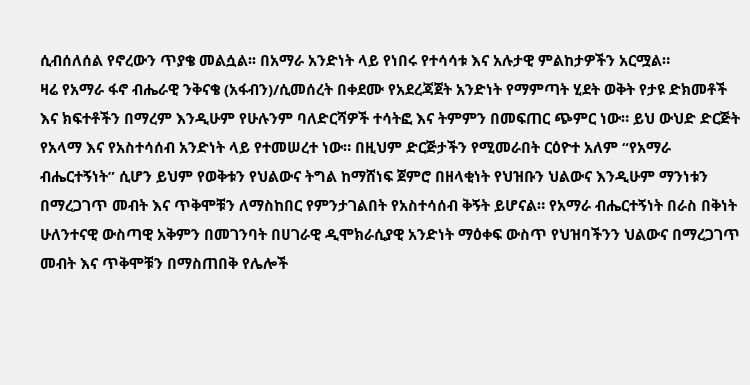ሲብሰለሰል የኖረውን ጥያቄ መልሷል፡፡ በአማራ አንድነት ላይ የነበሩ የተሳሳቱ እና አሉታዊ ምልከታዎችን አርሟል።
ዛሬ የአማራ ፋኖ ብሔራዊ ንቅናቄ (አፋብን)/ሲመሰረት በቀደሙ የአደረጃጀት አንድነት የማምጣት ሂደት ወቅት የታዩ ድክመቶች እና ክፍተቶችን በማረም እንዲሁም የሁሉንም ባለድርሻዎች ተሳትፎ እና ትምምን በመፍጠር ጭምር ነው። ይህ ውህድ ድርጅት የአላማ እና የአስተሳሰብ አንድነት ላይ የተመሠረተ ነው። በዚህም ድርጅታችን የሚመራበት ርዕዮተ አለም “የአማራ ብሔርተኝነት” ሲሆን ይህም የወቅቱን የህልውና ትግል ከማሸነፍ ጀምሮ በዘላቂነት የህዝቡን ህልውና እንዲሁም ማንነቱን በማረጋገጥ መብት እና ጥቅሞቹን ለማስከበር የምንታገልበት የአስተሳሰብ ቅኝት ይሆናል። የአማራ ብሔርተኝነት በራስ በቅነት ሁለንተናዊ ውስጣዊ አቅምን በመገንባት በሀገራዊ ዲሞክራሲያዊ አንድነት ማዕቀፍ ውስጥ የህዝባችንን ህልውና በማረጋገጥ መብት እና ጥቅሞቹን በማስጠበቅ የሌሎች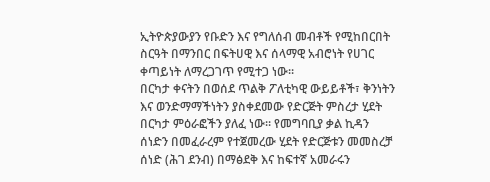ኢትዮጵያውያን የቡድን እና የግለሰብ መብቶች የሚከበርበት ስርዓት በማንበር በፍትሀዊ እና ሰላማዊ አብሮነት የሀገር ቀጣይነት ለማረጋገጥ የሚተጋ ነው።
በርካታ ቀናትን በወሰደ ጥልቅ ፖለቲካዊ ውይይቶች፣ ቅንነትን እና ወንድማማችነትን ያስቀደመው የድርጅት ምስረታ ሂደት በርካታ ምዕራፎችን ያለፈ ነው። የመግባቢያ ቃል ኪዳን ሰነድን በመፈራረም የተጀመረው ሂደት የድርጅቱን መመስረቻ ሰነድ (ሕገ ደንብ) በማፅደቅ እና ከፍተኛ አመራሩን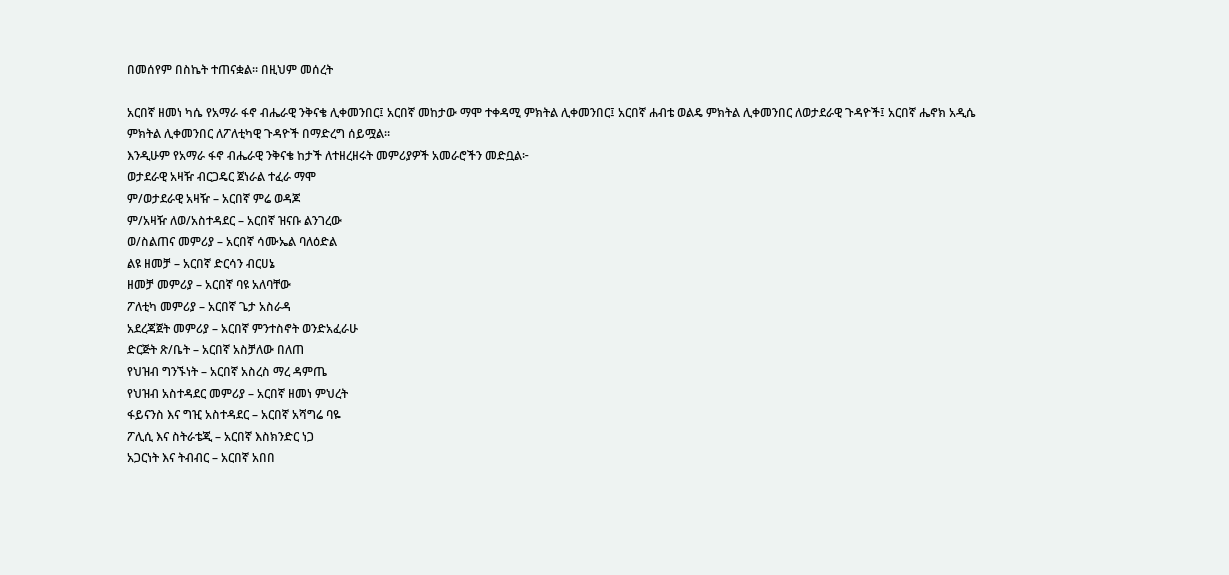በመሰየም በስኬት ተጠናቋል። በዚህም መሰረት

አርበኛ ዘመነ ካሴ የአማራ ፋኖ ብሔራዊ ንቅናቄ ሊቀመንበር፤ አርበኛ መከታው ማሞ ተቀዳሚ ምክትል ሊቀመንበር፤ አርበኛ ሐብቴ ወልዴ ምክትል ሊቀመንበር ለወታደራዊ ጉዳዮች፤ አርበኛ ሔኖክ አዲሴ ምክትል ሊቀመንበር ለፖለቲካዊ ጉዳዮች በማድረግ ሰይሟል።
እንዲሁም የአማራ ፋኖ ብሔራዊ ንቅናቄ ከታች ለተዘረዘሩት መምሪያዎች አመራሮችን መድቧል፦
ወታደራዊ አዛዥ ብርጋዴር ጀነራል ተፈራ ማሞ
ም/ወታደራዊ አዛዥ – አርበኛ ምሬ ወዳጆ
ም/አዛዥ ለወ/አስተዳደር – አርበኛ ዝናቡ ልንገረው
ወ/ስልጠና መምሪያ – አርበኛ ሳሙኤል ባለዕድል
ልዩ ዘመቻ – አርበኛ ድርሳን ብርሀኔ
ዘመቻ መምሪያ – አርበኛ ባዩ አለባቸው
ፖለቲካ መምሪያ – አርበኛ ጌታ አስራዳ
አደረጃጀት መምሪያ – አርበኛ ምንተስኖት ወንድአፈራሁ
ድርጅት ጽ/ቤት – አርበኛ አስቻለው በለጠ
የህዝብ ግንኙነት – አርበኛ አስረስ ማረ ዳምጤ
የህዝብ አስተዳደር መምሪያ – አርበኛ ዘመነ ምህረት
ፋይናንስ እና ግዢ አስተዳደር – አርበኛ አሻግሬ ባዬ
ፖሊሲ እና ስትራቴጂ – አርበኛ እስክንድር ነጋ
አጋርነት እና ትብብር – አርበኛ አበበ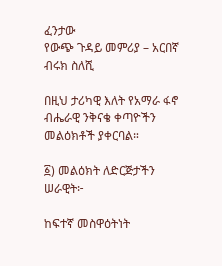ፈንታው
የውጭ ጉዳይ መምሪያ – አርበኛ ብሩክ ስለሺ

በዚህ ታሪካዊ እለት የአማራ ፋኖ ብሔራዊ ንቅናቄ ቀጣዮችን መልዕክቶች ያቀርባል።

፩) መልዕክት ለድርጅታችን ሠራዊት፦

ከፍተኛ መስዋዕትነት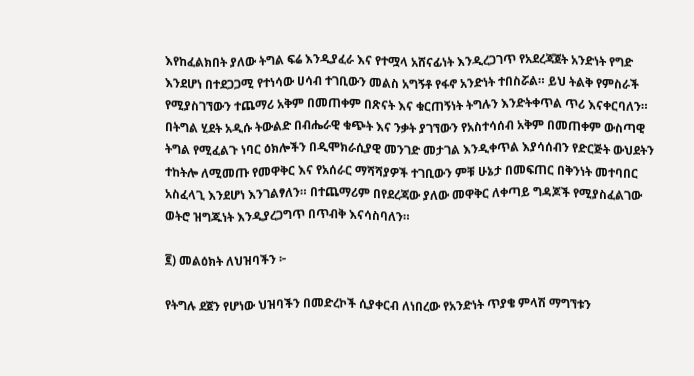እየከፈልክበት ያለው ትግል ፍሬ እንዲያፈራ እና የተሟላ አሸናፊነት እንዲረጋገጥ የአደረጃጀት አንድነት የግድ እንደሆነ በተደጋጋሚ የተነሳው ሀሳብ ተገቢውን መልስ አግኝቶ የፋኖ አንድነት ተበስሯል። ይህ ትልቅ የምስራች የሚያስገኘውን ተጨማሪ አቅም በመጠቀም በጽናት እና ቁርጠኝነት ትግሉን እንድትቀጥል ጥሪ እናቀርባለን። በትግል ሂደት አዲሱ ትውልድ በብሔራዊ ቁጭት እና ንቃት ያገኘውን የአስተሳሰብ አቅም በመጠቀም ውስጣዊ ትግል የሚፈልጉ ነባር ዕክሎችን በዲሞክራሲያዊ መንገድ መታገል እንዲቀጥል እያሳሰብን የድርጅት ውህደትን ተከትሎ ለሚመጡ የመዋቅር እና የአሰራር ማሻሻያዎች ተገቢውን ምቹ ሁኔታ በመፍጠር በቅንነት መተባበር አስፈላጊ እንደሆነ እንገልፃለን። በተጨማሪም በየደረጃው ያለው መዋቅር ለቀጣይ ግዳጆች የሚያስፈልገው ወትሮ ዝግጁነት እንዲያረጋግጥ በጥብቅ እናሳስባለን።

፪) መልዕክት ለህዝባችን ፦

የትግሉ ደጀን የሆነው ህዝባችን በመድረኮች ሲያቀርብ ለነበረው የአንድነት ጥያቄ ምላሽ ማግኘቱን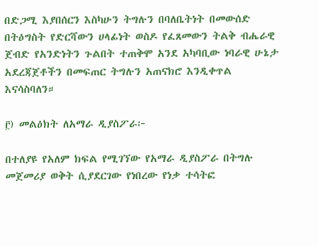በድጋሚ እያበሰርን እስካሁን ትግሉን በባለቤትነት በመውሰድ በትዕግስት የድርሻውን ሀላፊነት ወስዶ የፈጸመውን ትልቅ ብሔራዊ ጀብድ የአንድነትን ጉልበት ተጠቅሞ አንደ አካባቢው ነባራዊ ሁኔታ አደረጃጀቶችን በመፍጠር ትግሉን አጠናክሮ እንዲቀጥል እናሳስባለን።

፫) መልዕክት ለአማራ ዲያስፖራ፦

በተለያዩ የአለም ክፍል የሚገኘው የአማራ ዲያስፖራ በትግሉ መጀመሪያ ወቅት ሲያደርገው የነበረው የነቃ ተሳትፎ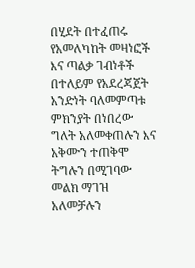በሂደት በተፈጠሩ የአመለካከት መዛነፎች እና ጣልቃ ገብነቶች በተለይም የአደረጃጀት አንድነት ባለመምጣቱ ምክንያት በነበረው ግለት አለመቀጠሉን እና አቅሙን ተጠቅሞ ትግሉን በሚገባው መልክ ማገዝ አለመቻሉን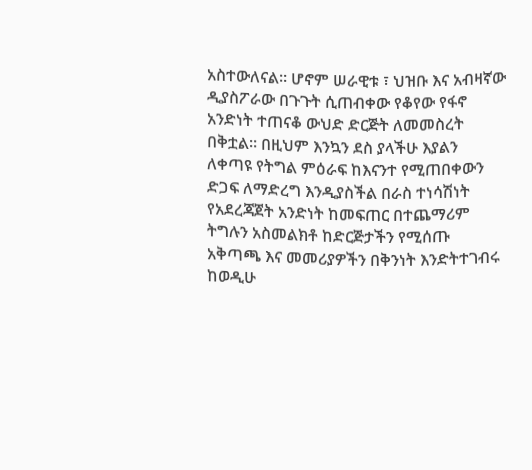አስተውለናል። ሆኖም ሠራዊቱ ፣ ህዝቡ እና አብዛኛው ዲያስፖራው በጉጉት ሲጠብቀው የቆየው የፋኖ አንድነት ተጠናቆ ውህድ ድርጅት ለመመስረት በቅቷል። በዚህም እንኳን ደስ ያላችሁ እያልን ለቀጣዩ የትግል ምዕራፍ ከእናንተ የሚጠበቀውን ድጋፍ ለማድረግ እንዲያስችል በራስ ተነሳሽነት የአደረጃጀት አንድነት ከመፍጠር በተጨማሪም ትግሉን አስመልክቶ ከድርጅታችን የሚሰጡ አቅጣጫ እና መመሪያዎችን በቅንነት እንድትተገብሩ ከወዲሁ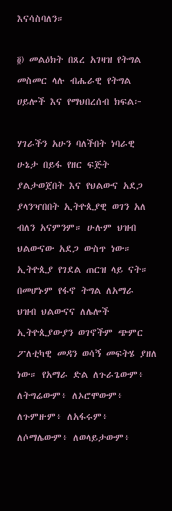እናሳስባለን።

፬) መልዕክት በጸረ አገዛዝ የትግል መስመር ላሉ ብሔራዊ የትግል ሀይሎች እና የማህበረሰብ ክፍል፦

ሃገራችን አሁን ባለችበት ነባራዊ ሁኔታ በይፋ የዘር ፍጅት ያልታወጀበት እና የህልውና አደጋ ያላንዣበበት ኢትዮጲያዊ ወገን አለ ብለን አናምንም። ሁሉም ህዝብ ህልውናው አደጋ ውስጥ ነው። ኢትዮጲያ የገደል ጠርዝ ላይ ናት። በመሆኑም የፋኖ ትግል ለአማራ ህዝብ ህልውናና ለሌሎች ኢትዮጲያውያን ወገኖችም ጭምር ፖለቲካዊ መዳን ወሳኝ መፍትሄ ያዘለ ነው። የአማራ ድል ለጉራጌውም፥ ለትግሬውም፥ ለኦሮሞውም፥ ለጉምዙም፥ ለአፋሩም፥ ለሶማሌውም፥ ለወላይታውም፥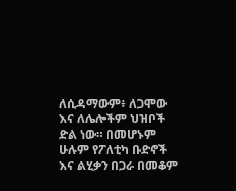ለሲዳማውም፥ ለጋሞው እና ለሌሎችም ህዝቦች ድል ነው። በመሆኑም ሁሉም የፖለቲካ ቡድኖች እና ልሂቃን በጋራ በመቆም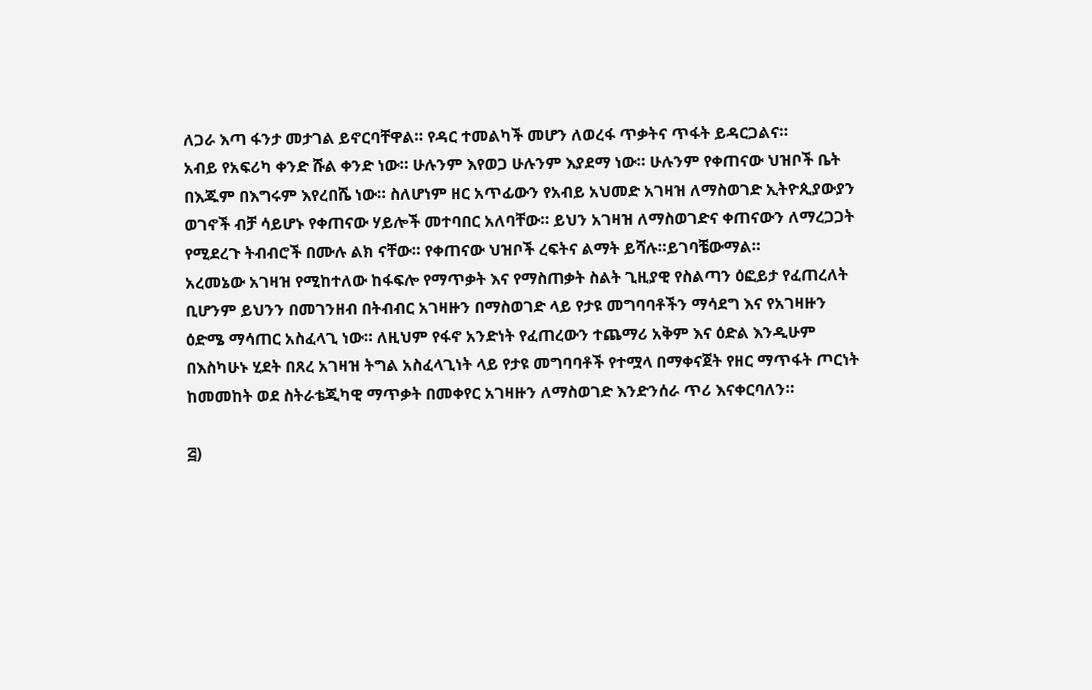ለጋራ እጣ ፋንታ መታገል ይኖርባቸዋል። የዳር ተመልካች መሆን ለወረፋ ጥቃትና ጥፋት ይዳርጋልና።
አብይ የአፍሪካ ቀንድ ሹል ቀንድ ነው። ሁሉንም እየወጋ ሁሉንም እያደማ ነው። ሁሉንም የቀጠናው ህዝቦች ቤት በእጁም በእግሩም እየረበሼ ነው። ስለሆነም ዘር አጥፊውን የአብይ አህመድ አገዛዝ ለማስወገድ ኢትዮጲያውያን ወገኖች ብቻ ሳይሆኑ የቀጠናው ሃይሎች መተባበር አለባቸው። ይህን አገዛዝ ለማስወገድና ቀጠናውን ለማረጋጋት የሚደረጉ ትብብሮች በሙሉ ልክ ናቸው። የቀጠናው ህዝቦች ረፍትና ልማት ይሻሉ።ይገባቼውማል።
አረመኔው አገዛዝ የሚከተለው ከፋፍሎ የማጥቃት እና የማስጠቃት ስልት ጊዚያዊ የስልጣን ዕፎይታ የፈጠረለት ቢሆንም ይህንን በመገንዘብ በትብብር አገዛዙን በማስወገድ ላይ የታዩ መግባባቶችን ማሳደግ እና የአገዛዙን ዕድሜ ማሳጠር አስፈላጊ ነው። ለዚህም የፋኖ አንድነት የፈጠረውን ተጨማሪ አቅም እና ዕድል እንዲሁም በእስካሁኑ ሂደት በጸረ አገዛዝ ትግል አስፈላጊነት ላይ የታዩ መግባባቶች የተሟላ በማቀናጀት የዘር ማጥፋት ጦርነት ከመመከት ወደ ስትራቴጂካዊ ማጥቃት በመቀየር አገዛዙን ለማስወገድ እንድንሰራ ጥሪ እናቀርባለን።

፭)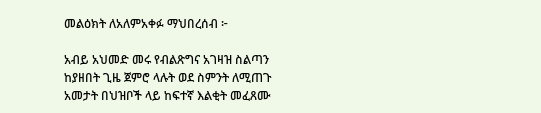መልዕክት ለአለምአቀፉ ማህበረሰብ ፦

አብይ አህመድ መሩ የብልጽግና አገዛዝ ስልጣን ከያዘበት ጊዜ ጀምሮ ላሉት ወደ ስምንት ለሚጠጉ አመታት በህዝቦች ላይ ከፍተኛ እልቂት መፈጸሙ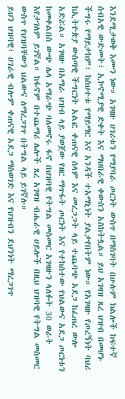እንደሚታወቅ እሙን ነው። አገዛዙ ሀገሪቱን የማያባራ ጦርነት ውስጥ በማስገባት በሁሉም ክልሎች ከፍተኛ ሰብአዊ ውድመት፣ ኢኮኖሚያዊ ድቀት እና ማህበራዊ ቀውስን አስከትሏል። ይህ አገዛዝ ጸረ ህዝብ በመሆኑ ችግሩ የማይታከም፣ ከስህተቱ የማይማር እና አንዳች ተአማኒነት ያልታየበትም ነው። የአገዛዙ የጦረኝነት ባህሪ ከኢትዮጵያ ውስጣዊ ችግርነት አልፎ ቀጠናዊ ሰላም እና መረጋጋት ላይ ተጨባጭ አደጋ ከፈጠረ ውሎ አድሯል። አገዛዙ በአማራ ህዝብ ላይ ያወጀው የዘር ማጥፋት ጦርነት እና የተከሰተው የህልውና አደጋ ጦርነቱን ከመቀልበስ ውጭ ሌላ አማራጭ ባለመኖሩ ፋኖ በህዝባዊ የትግል መስመር አገዛዙን ላለፉት 30 ወራት እየታገለም ይገኛል። ከፋኖም በተጨማሪ ሌሎች ጸረ አገዛዝ ብሔራዊ ሀይሎች በዚህ ህዝባዊ የትግል መስመር ውስጥ የህዝባቸውን ህልውና ለማረጋገጥ በትግል ላይ ይገኛሉ።
ይህን ህዝባዊ፣ ሀገራዊ ብሎም ቀጠናዊ አደጋ ማስወገድ እና የህዝብን ደህንነት ማረጋገጥ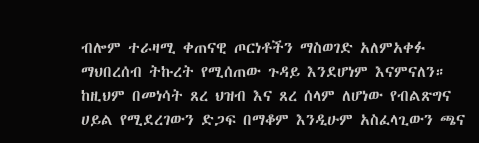ብሎም ተራዛሚ ቀጠናዊ ጦርነቶችን ማስወገድ አለምአቀፉ ማህበረሰብ ትኩረት የሚሰጠው ጉዳይ እንደሆነም እናምናለን። ከዚህም በመነሳት ጸረ ህዝብ እና ጸረ ሰላም ለሆነው የብልጽግና ሀይል የሚደረገውን ድጋፍ በማቆም እንዲሁም አስፈላጊውን ጫና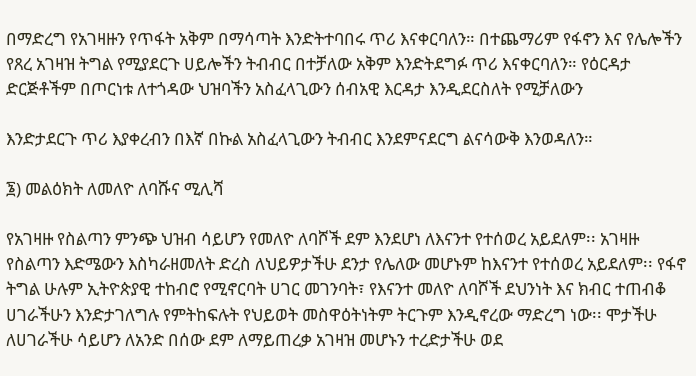በማድረግ የአገዛዙን የጥፋት አቅም በማሳጣት እንድትተባበሩ ጥሪ እናቀርባለን። በተጨማሪም የፋኖን እና የሌሎችን የጸረ አገዛዝ ትግል የሚያደርጉ ሀይሎችን ትብብር በተቻለው አቅም እንድትደግፉ ጥሪ እናቀርባለን። የዕርዳታ ድርጅቶችም በጦርነቱ ለተጎዳው ህዝባችን አስፈላጊውን ሰብአዊ እርዳታ እንዲደርስለት የሚቻለውን

እንድታደርጉ ጥሪ እያቀረብን በእኛ በኩል አስፈላጊውን ትብብር እንደምናደርግ ልናሳውቅ እንወዳለን።

፮) መልዕክት ለመለዮ ለባሹና ሚሊሻ

የአገዛዙ የስልጣን ምንጭ ህዝብ ሳይሆን የመለዮ ለባሾች ደም እንደሆነ ለእናንተ የተሰወረ አይደለም፡፡ አገዛዙ የስልጣን እድሜውን እስካራዘመለት ድረስ ለህይዎታችሁ ደንታ የሌለው መሆኑም ከእናንተ የተሰወረ አይደለም፡፡ የፋኖ ትግል ሁሉም ኢትዮጵያዊ ተከብሮ የሚኖርባት ሀገር መገንባት፣ የእናንተ መለዮ ለባሾች ደህንነት እና ክብር ተጠብቆ ሀገራችሁን እንድታገለግሉ የምትከፍሉት የህይወት መስዋዕትነትም ትርጉም እንዲኖረው ማድረግ ነው፡፡ ሞታችሁ ለሀገራችሁ ሳይሆን ለአንድ በሰው ደም ለማይጠረቃ አገዛዝ መሆኑን ተረድታችሁ ወደ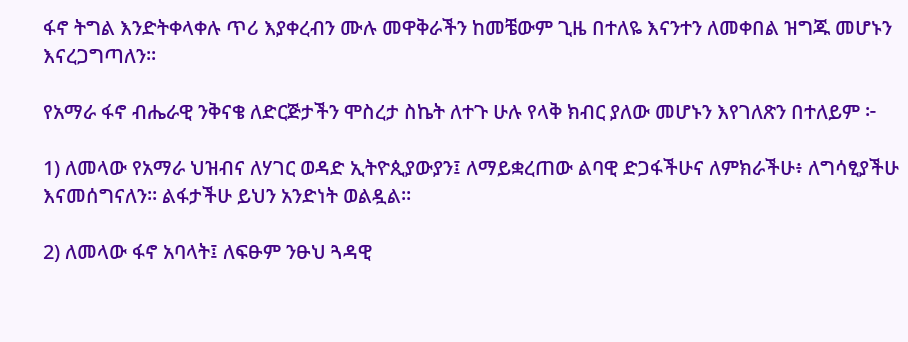ፋኖ ትግል እንድትቀላቀሉ ጥሪ እያቀረብን ሙሉ መዋቅራችን ከመቼውም ጊዜ በተለዬ እናንተን ለመቀበል ዝግጁ መሆኑን እናረጋግጣለን፡፡

የአማራ ፋኖ ብሔራዊ ንቅናቄ ለድርጅታችን ሞስረታ ስኬት ለተጉ ሁሉ የላቅ ክብር ያለው መሆኑን እየገለጽን በተለይም ፦

1) ለመላው የአማራ ህዝብና ለሃገር ወዳድ ኢትዮጲያውያን፤ ለማይቋረጠው ልባዊ ድጋፋችሁና ለምክራችሁ፥ ለግሳፂያችሁ እናመሰግናለን። ልፋታችሁ ይህን አንድነት ወልዷል።

2) ለመላው ፋኖ አባላት፤ ለፍፁም ንፁህ ጓዳዊ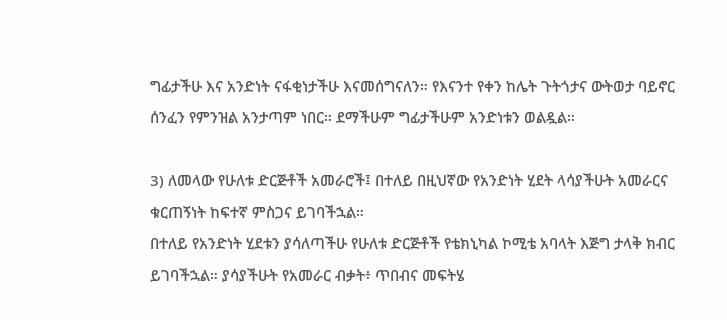ግፊታችሁ እና አንድነት ናፋቂነታችሁ እናመሰግናለን። የእናንተ የቀን ከሌት ጉትጎታና ውትወታ ባይኖር ሰንፈን የምንዝል አንታጣም ነበር። ደማችሁም ግፊታችሁም አንድነቱን ወልዷል።

3) ለመላው የሁለቱ ድርጅቶች አመራሮች፤ በተለይ በዚህኛው የአንድነት ሂደት ላሳያችሁት አመራርና ቁርጠኝነት ከፍተኛ ምስጋና ይገባችኋል።
በተለይ የአንድነት ሂደቱን ያሳለጣችሁ የሁለቱ ድርጅቶች የቴክኒካል ኮሚቴ አባላት እጅግ ታላቅ ክብር ይገባችኋል። ያሳያችሁት የአመራር ብቃት፥ ጥበብና መፍትሄ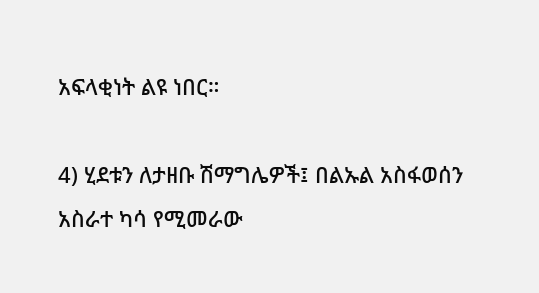አፍላቂነት ልዩ ነበር።

4) ሂደቱን ለታዘቡ ሽማግሌዎች፤ በልኡል አስፋወሰን አስራተ ካሳ የሚመራው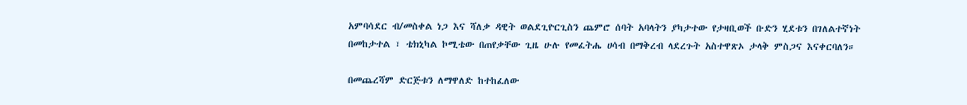አምባሳደር ብ/መስቀል ነጋ እና ሻለቃ ዳዊት ወልደጊዮርጊስን ጨምሮ ሰባት አባላትን ያካታተው የታዛቢወች ቡድን ሂደቱን በገለልተኛነት በመከታተል ፣ ቴክኒካል ኮሚቴው በጠየቃቸው ጊዜ ሁሉ የመፈትሔ ሀሳብ በማቅረብ ላደረጉት አስተዋጽኦ ታላቅ ምስጋና እናቀርባለን።

በመጨረሻም ድርጅቱን ለማዋለድ ከተከፈለው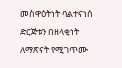መስዋዕትነት ባልተናነሰ ድርጅቱን በዘላቂነት ለማጽናት የሚገጥሙ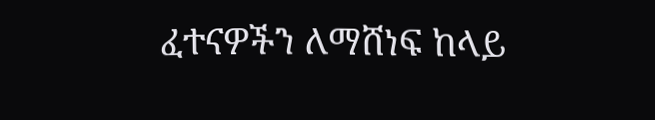ፈተናዎችን ለማሸነፍ ከላይ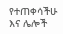የተጠቀሳችሁ እና ሌሎች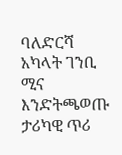ባለድርሻ አካላት ገንቢ ሚና እንድትጫወጡ ታሪካዊ ጥሪ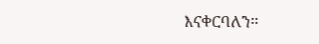እናቀርባለን።